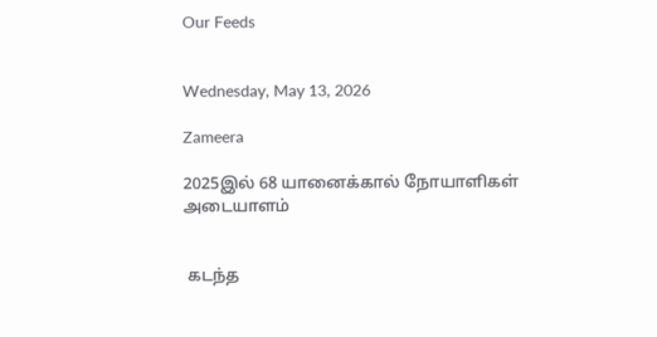Our Feeds


Wednesday, May 13, 2026

Zameera

2025இல் 68 யானைக்கால் நோயாளிகள் அடையாளம்


 கடந்த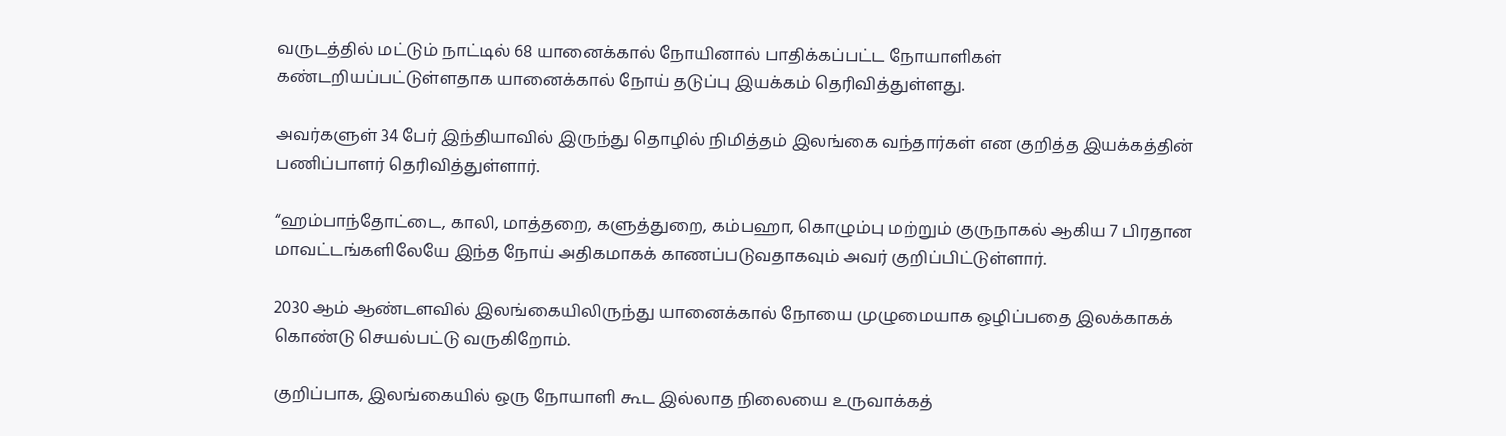வருடத்தில் மட்டும் நாட்டில் 68 யானைக்கால் நோயினால் பாதிக்கப்பட்ட நோயாளிகள் கண்டறியப்பட்டுள்ளதாக யானைக்கால் நோய் தடுப்பு இயக்கம் தெரிவித்துள்ளது.

அவர்களுள் 34 பேர் இந்தியாவில் இருந்து தொழில் நிமித்தம் இலங்கை வந்தார்கள் என குறித்த இயக்கத்தின் பணிப்பாளர் தெரிவித்துள்ளார்.

“ஹம்பாந்தோட்டை, காலி, மாத்தறை, களுத்துறை, கம்பஹா, கொழும்பு மற்றும் குருநாகல் ஆகிய 7 பிரதான மாவட்டங்களிலேயே இந்த நோய் அதிகமாகக் காணப்படுவதாகவும் அவர் குறிப்பிட்டுள்ளார்.

2030 ஆம் ஆண்டளவில் இலங்கையிலிருந்து யானைக்கால் நோயை முழுமையாக ஒழிப்பதை இலக்காகக் கொண்டு செயல்பட்டு வருகிறோம்.

குறிப்பாக, இலங்கையில் ஒரு நோயாளி கூட இல்லாத நிலையை உருவாக்கத்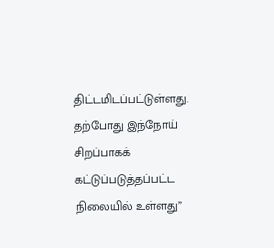திட்டமிடப்பட்டுள்ளது. தற்போது இந்நோய் சிறப்பாகக் கட்டுப்படுத்தப்பட்ட நிலையில் உள்ளது”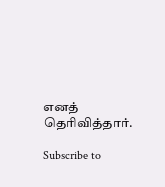எனத் தெரிவித்தார்.

Subscribe to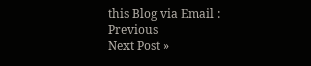this Blog via Email :
Previous
Next Post »